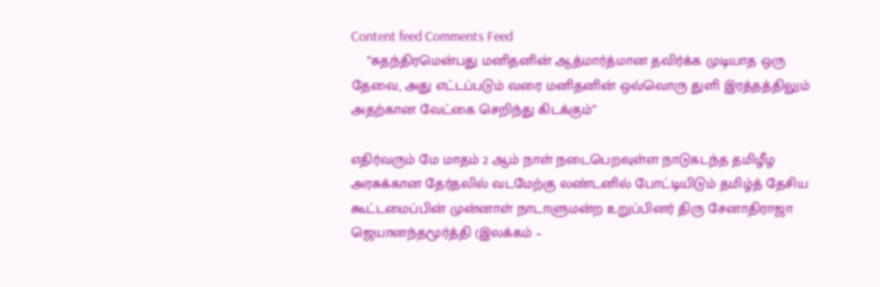Content feed Comments Feed
    “சுதந்திரமென்பது மனிதனின் ஆத்மார்த்மான தவிர்க்க முடியாத ஒரு தேவை, அது எட்டப்படும் வரை மனிதனின் ஒவ்வொரு துளி இரத்தத்திலும் அதற்கான வேட்கை செறிந்து கிடக்கும்”

எதிர்வரும் மே மாதம் 2 ஆம் நாள் நடைபெறவுள்ள நாடுகடந்த தமிழீழ அரசுக்கான தேர்தலில் வடமேற்கு லண்டனில் போட்டியிடும் தமிழ்த் தேசிய கூட்டமைப்பின் முன்னாள் நாடாளுமன்ற உறுப்பினர் திரு சேனாதிராஜா ஜெயானந்தமூர்த்தி (இலக்கம் –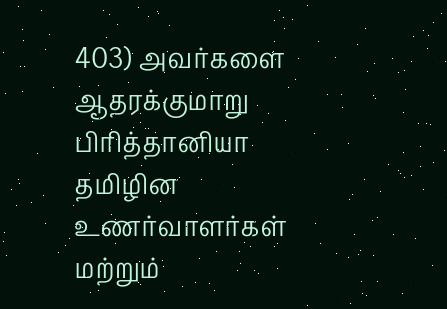403) அவர்களை ஆதரக்குமாறு பிரித்தானியா தமிழின உணர்வாளர்கள் மற்றும்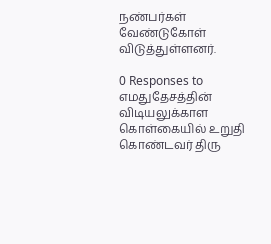நண்பர்கள் வேண்டுகோள் விடுத்துள்ளனர்.

0 Responses to எமதுதேசத்தின் விடியலுக்காள கொள்கையில் உறுதி கொண்டவர் திரு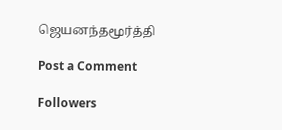ஜெயனந்தமூர்த்தி

Post a Comment

Followers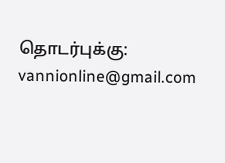தொடர்புக்கு: vannionline@gmail.com